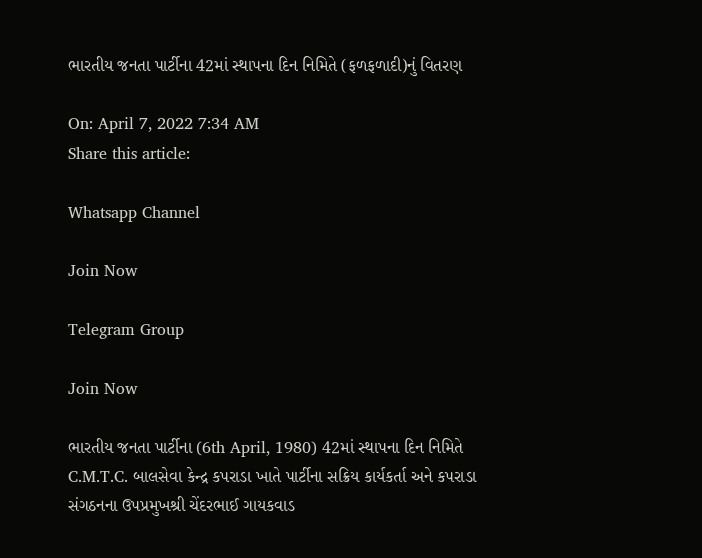ભારતીય જનતા પાર્ટીના 42માં સ્થાપના દિન નિમિતે (ફળફળાદી)નું વિતરણ

On: April 7, 2022 7:34 AM
Share this article:

Whatsapp Channel

Join Now

Telegram Group

Join Now

ભારતીય જનતા પાર્ટીના (6th April, 1980) 42માં સ્થાપના દિન નિમિતે C.M.T.C. બાલસેવા કેન્દ્ર કપરાડા ખાતે પાર્ટીના સક્રિય કાર્યકર્તા અને કપરાડા સંગઠનના ઉપપ્રમુખશ્રી ચેંદરભાઈ ગાયકવાડ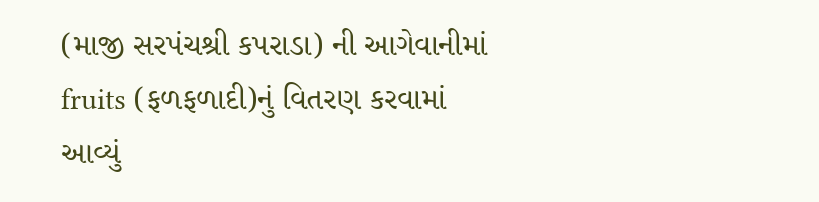(માજી સરપંચશ્રી કપરાડા) ની આગેવાનીમાં fruits (ફળફળાદી)નું વિતરણ કરવામાં આવ્યું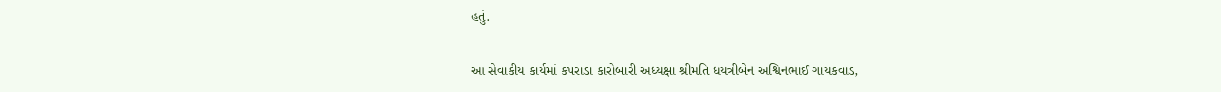હતું.

આ સેવાકીય કાર્યમાં કપરાડા કારોબારી અધ્યક્ષા શ્રીમતિ ધયત્રીબેન અશ્વિનભાઈ ગાયકવાડ,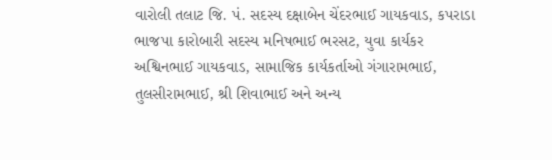વારોલી તલાટ જિ. પં. સદસ્ય દક્ષાબેન ચેંદરભાઈ ગાયકવાડ, કપરાડા ભાજપા કારોબારી સદસ્ય મનિષભાઈ ભરસટ, યુવા કાર્યકર અશ્વિનભાઈ ગાયકવાડ, સામાજિક કાર્યકર્તાઓ ગંગારામભાઈ, તુલસીરામભાઈ, શ્રી શિવાભાઈ અને અન્ય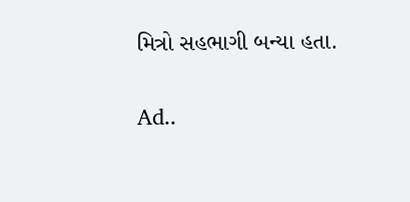મિત્રો સહભાગી બન્યા હતા.

Ad..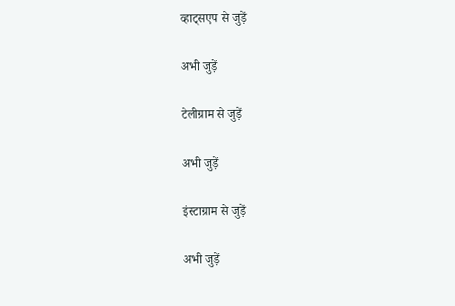व्हाट्सएप से जुड़ें

अभी जुड़ें

टेलीग्राम से जुड़ें

अभी जुड़ें

इंस्टाग्राम से जुड़ें

अभी जुड़ें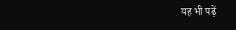यह भी पढ़ें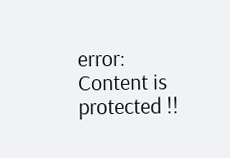error: Content is protected !!